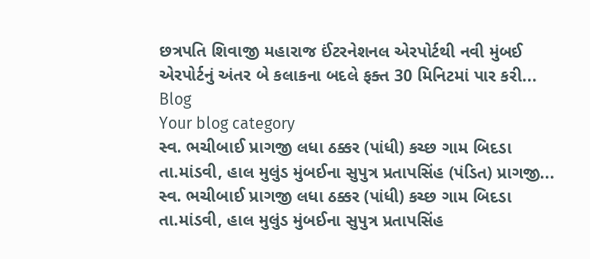છત્રપતિ શિવાજી મહારાજ ઈંટરનેશનલ એરપોર્ટથી નવી મુંબઈ એરપોર્ટનું અંતર બે કલાકના બદલે ફક્ત 30 મિનિટમાં પાર કરી...
Blog
Your blog category
સ્વ. ભચીબાઈ પ્રાગજી લધા ઠક્કર (પાંધી) કચ્છ ગામ બિદડા તા.માંડવી, હાલ મુલુંડ મુંબઈના સુપુત્ર પ્રતાપસિંહ (પંડિત) પ્રાગજી...
સ્વ. ભચીબાઈ પ્રાગજી લધા ઠક્કર (પાંધી) કચ્છ ગામ બિદડા તા.માંડવી, હાલ મુલુંડ મુંબઈના સુપુત્ર પ્રતાપસિંહ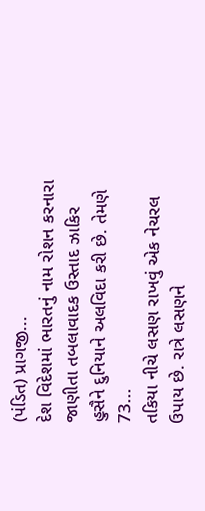(પંડિત) પ્રાગજી...
દેશ વિદેશમાં ભારતનું નામ રોશન કરનારા જાણીતા તબલાવાદક ઉસ્તાદ ઝાકિર હુસૈને દુનિયાને અલવિદા કરી છે. તેમણે 73...
તકિયા નીચે લસણ રાખવું એક નેચરલ ઉપાય છે. રાત્રે લસણને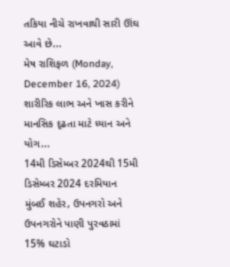તકિયા નીચે રાખવાથી સારી ઊંઘ આવે છે...
મેષ રાશિફળ (Monday, December 16, 2024) શારીરિક લાભ અને ખાસ કરીને માનસિક દૃઢતા માટે ધ્યાન અને યોગ...
14મી ડિસેમ્બર 2024થી 15મી ડિસેમ્બર 2024 દરમિયાન મુંબઈ શહેર, ઉપનગરો અને ઉપનગરોને પાણી પુરવઠામાં 15% ઘટાડો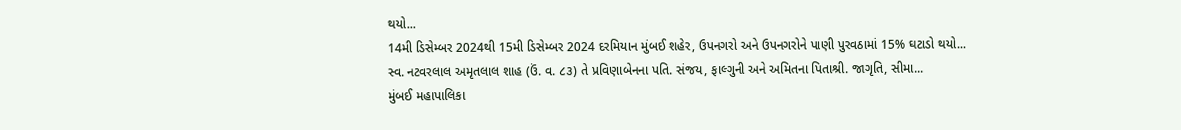થયો...
14મી ડિસેમ્બર 2024થી 15મી ડિસેમ્બર 2024 દરમિયાન મુંબઈ શહેર, ઉપનગરો અને ઉપનગરોને પાણી પુરવઠામાં 15% ઘટાડો થયો...
સ્વ. નટવરલાલ અમૃતલાલ શાહ (ઉં. વ. ૮૩) તે પ્રવિણાબેનના પતિ. સંજય, ફાલ્ગુની અને અમિતના પિતાશ્રી. જાગૃતિ, સીમા...
મુંબઈ મહાપાલિકા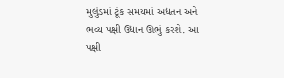મુલુંડમાં ટૂંક સમયમાં અદ્યતન અને ભવ્ય પક્ષી ઉદ્યાન ઊભું કરશે. આ પક્ષી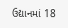ઉદ્યાનમાં 18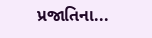પ્રજાતિના...